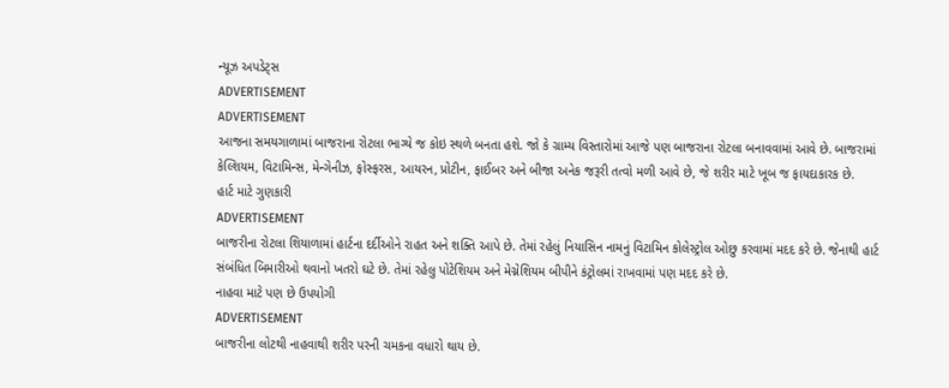ન્યૂઝ અપડેટ્સ
ADVERTISEMENT
ADVERTISEMENT
આજના સમયગાળામાં બાજરાના રોટલા ભાગ્યે જ કોઇ સ્થળે બનતા હશે. જો કે ગ્રામ્ય વિસ્તારોમાં આજે પણ બાજરાના રોટલા બનાવવામાં આવે છે. બાજરામાં કેલ્શિયમ, વિટામિન્સ, મેન્ગેનીઝ, ફોસ્ફરસ, આયરન, પ્રોટીન, ફાઈબર અને બીજા અનેક જરૂરી તત્વો મળી આવે છે, જે શરીર માટે ખૂબ જ ફાયદાકારક છે.
હાર્ટ માટે ગુણકારી
ADVERTISEMENT
બાજરીના રોટલા શિયાળામાં હાર્ટના દર્દીઓને રાહત અને શક્તિ આપે છે. તેમાં રહેલું નિયાસિન નામનું વિટામિન કોલેસ્ટ્રોલ ઓછુ કરવામાં મદદ કરે છે. જેનાથી હાર્ટ સંબંધિત બિમારીઓ થવાનો ખતરો ઘટે છે. તેમાં રહેલુ પોટેશિયમ અને મેગ્નેશિયમ બીપીને કંટ્રોલમાં રાખવામાં પણ મદદ કરે છે.
નાહવા માટે પણ છે ઉપયોગી
ADVERTISEMENT
બાજરીના લોટથી નાહવાથી શરીર પરની ચમકના વધારો થાય છે.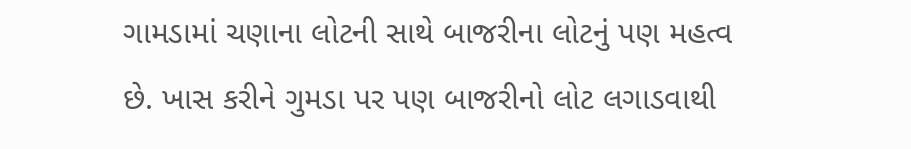ગામડામાં ચણાના લોટની સાથે બાજરીના લોટનું પણ મહત્વ છે. ખાસ કરીને ગુમડા પર પણ બાજરીનો લોટ લગાડવાથી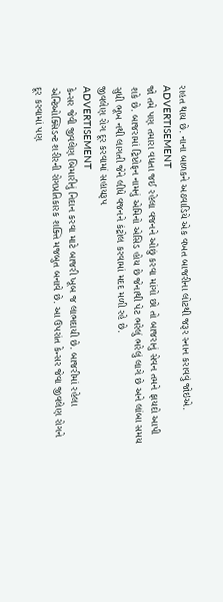રાહત થાય છે. નાના બાળકને અઠવાડિયે એક વખત બાજરીના લોટથી જરૂર સ્નાન કરાવવું જોઇએ.
ADVERTISEMENT
જો તમે પણ તમારા વધતા જઈ રહેલા વજનને ઓછું કરવા માંગો છો તો બાજરાનું સેવન તમને ફાયદો આપી શકે છે. બાજરામાં ટ્રિપ્ટોફન નામનું એમિનો એસિડ હોય છે જેનાથી પેટ ભરેલું ભરેલું લાગે છે અને લાંબા સમય સુધી ભૂખ નથી લાગતી જેને લીધે વજનને કંટ્રોલ કરવામાં મદદ મળી રહે છે.
જીવલેણ રોગ દૂર કરવામાં સહાયરૂપ
ADVERTISEMENT
કેન્સર જેવી જીવલેણ બિમારીનું નિદાન કરવા માટે બાજરી ખૂબ જ લાભદાયી છે. બાજરીમાં રહેલા એન્ટિઓક્સિડન્ટ શરીરની રોગપ્રતિકારક શક્તિ મજબુત બનાવે છે. આ ઉપરાંત કેન્સર જેવા જીવલેણ રોગને દૂર કરવામાં પણ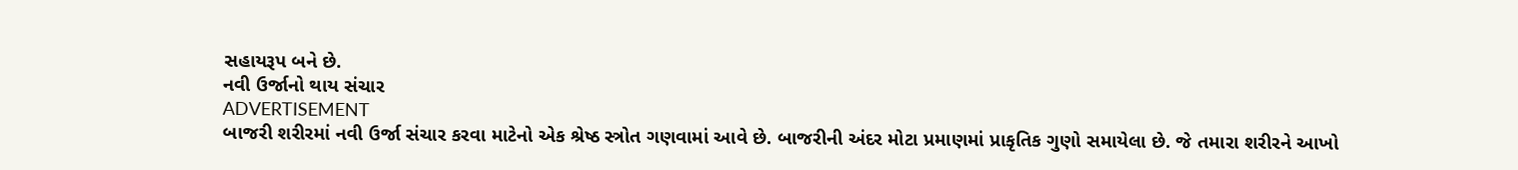સહાયરૂપ બને છે.
નવી ઉર્જાનો થાય સંચાર
ADVERTISEMENT
બાજરી શરીરમાં નવી ઉર્જા સંચાર કરવા માટેનો એક શ્રેષ્ઠ સ્ત્રોત ગણવામાં આવે છે. બાજરીની અંદર મોટા પ્રમાણમાં પ્રાકૃતિક ગુણો સમાયેલા છે. જે તમારા શરીરને આખો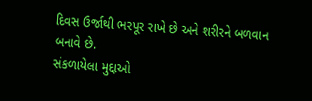દિવસ ઉર્જાથી ભરપૂર રાખે છે અને શરીરને બળવાન બનાવે છે.
સંકળાયેલા મુદ્દાઓ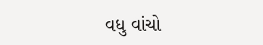વધુ વાંચો